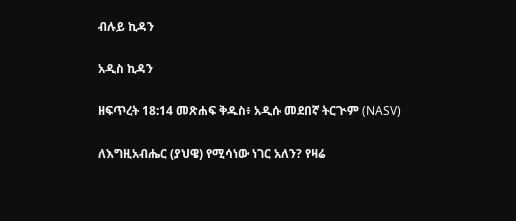ብሉይ ኪዳን

አዲስ ኪዳን

ዘፍጥረት 18:14 መጽሐፍ ቅዱስ፥ አዲሱ መደበኛ ትርጒም (NASV)

ለእግዚአብሔር (ያህዌ) የሚሳነው ነገር አለን? የዛሬ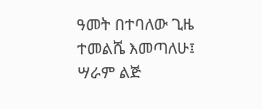ዓመት በተባለው ጊዜ ተመልሼ እመጣለሁ፤ ሣራም ልጅ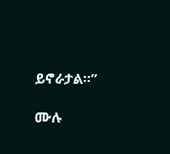ይኖራታል።”

ሙሉ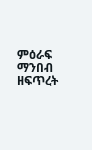ምዕራፍ ማንበብ ዘፍጥረት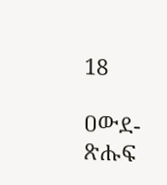18

ዐውደ-ጽሑፍ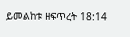ይመልከቱ ዘፍጥረት 18:14